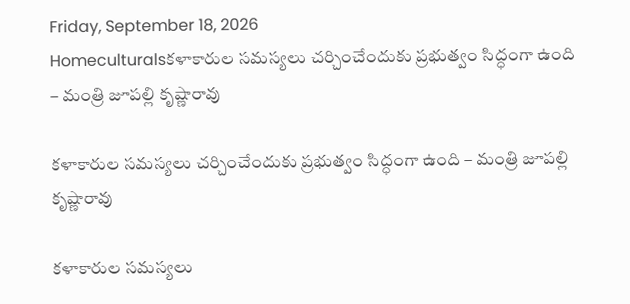Friday, September 18, 2026
Homeculturalsకళాకారుల సమస్యలు చర్చించేందుకు ప్రభుత్వం సిద్ధంగా ఉంది – మంత్రి జూపల్లి కృష్ణారావు

కళాకారుల సమస్యలు చర్చించేందుకు ప్రభుత్వం సిద్ధంగా ఉంది – మంత్రి జూపల్లి కృష్ణారావు

కళాకారుల సమస్యలు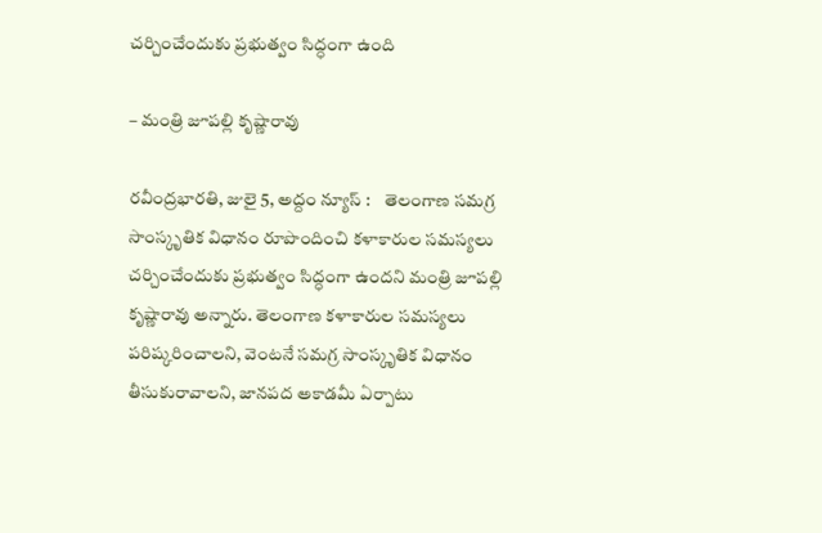చర్చించేందుకు ప్రభుత్వం సిద్ధంగా ఉంది

– మంత్రి జూపల్లి కృష్ణారావు

ర‌వీంద్ర‌భార‌తి, జులై 5, అద్దం న్యూస్ :    తెలంగాణ సమగ్ర సాంస్కృతిక విధానం రూపొందించి కళాకారుల సమస్యలు చర్చించేందుకు ప్రభుత్వం సిద్ధంగా ఉందని మంత్రి జూపల్లి కృష్ణారావు అన్నారు. తెలంగాణ కళాకారుల సమస్యలు పరిష్కరించాలని, వెంటనే సమగ్ర సాంస్కృతిక విధానం తీసుకురావాలని, జానపద అకాడమీ ఏర్పాటు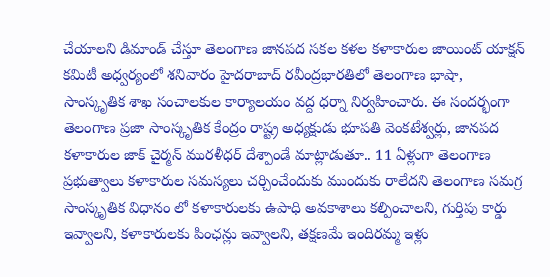చేయాలని డిమాండ్ చేస్తూ తెలంగాణ జానపద సకల కళల కళాకారుల జాయింట్ యాక్షన్ కమిటీ అధ్వర్యంలో శ‌నివారం హైద‌రాబాద్ రవీంద్రభారతిలో తెలంగాణ భాషా, సాంస్కృతిక శాఖ సంచాలకుల కార్యాలయం వద్ద ధర్నా నిర్వహించారు. ఈ సంద‌ర్భంగా తెలంగాణ ప్రజా సాంస్కృతిక కేంద్రం రాష్ట్ర అధ్యక్షుడు భూపతి వెంకటేశ్వర్లు, జానపద కళాకారుల జాక్ చైర్మన్ మురళీధర్ దేశ్పాండే మాట్లాడుతూ.. 11 ఏళ్లుగా తెలంగాణ ప్రభుత్వాలు కళాకారుల సమస్యలు చర్చించేందుకు ముందుకు రాలేదని తెలంగాణ సమగ్ర సాంస్కృతిక విధానం లో కళాకారులకు ఉపాధి అవకాశాలు కల్పించాలని, గుర్తిపు కార్డు ఇవ్వాలని, కళాకారులకు పింఛన్లు ఇవ్వాలని, తక్షణమే ఇందిరమ్మ ఇళ్లు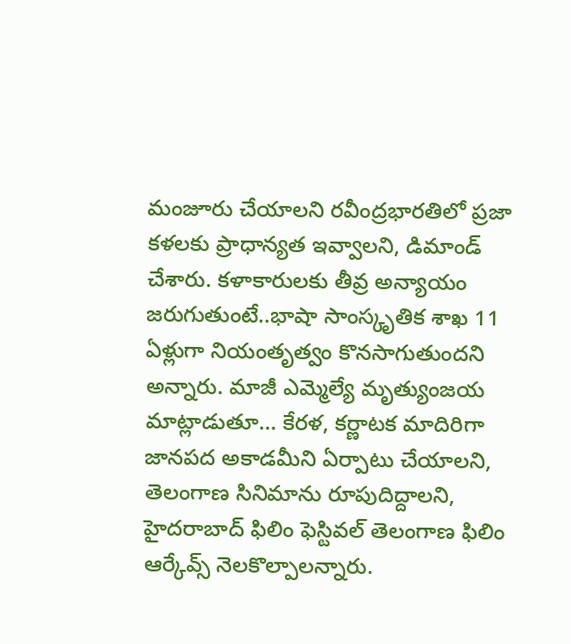మంజూరు చేయాలని రవీంద్రభారతిలో ప్రజా కళలకు ప్రాధాన్యత ఇవ్వాలని, డిమాండ్ చేశారు. కళాకారులకు తీవ్ర అన్యాయం జరుగుతుంటే..భా‌షా సాంస్కృతిక శాఖ 11 ఏళ్లుగా నియంతృత్వం కొనసాగుతుందని అన్నారు. మాజీ ఎమ్మెల్యే మృత్యుంజయ మాట్లాడుతూ… కేరళ, కర్ణాటక మాదిరిగా జానపద అకాడమీని ఏర్పాటు చేయాలని, తెలంగాణ సినిమాను రూపుదిద్దాలని, హైదరాబాద్ ఫిలిం ఫెస్టివల్ తెలంగాణ ఫిలిం ఆర్కేవ్స్ నెలకొల్పాలన్నారు.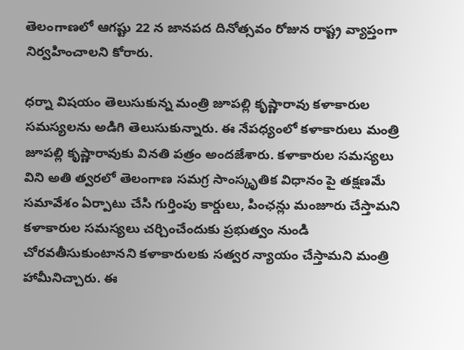తెలంగాణలో ఆగష్టు 22 న జానపద దినోత్సవం రోజున రాష్ట్ర వ్యాప్తంగా నిర్వహించాలని కోరారు.

ధ‌ర్నా విష‌యం తెలుసుకున్న మంత్రి జూప‌ల్లి కృష్ణారావు క‌ళాకారుల స‌మ‌స్య‌ల‌ను అడిగి తెలుసుకున్నారు. ఈ నేప‌ధ్యంలో క‌ళాకారులు మంత్రి జూపల్లి కృష్ణారావుకు వినతి పత్రం అందజేశారు. కళాకారుల సమస్యలు విని అతి త్వరలో తెలంగాణ సమగ్ర సాంస్కృతిక విధానం పై తక్షణమే సమావేశం ఏర్పాటు చేసి గుర్తింపు కార్డులు, పింఛన్లు మంజూరు చేస్తామని కళాకారుల సమస్యలు చర్చించేందుకు ప్రభుత్వం నుండి చోరవతీసుకుంటానని కళాకారులకు సత్వర న్యాయం చేస్తామ‌ని మంత్రి హామీనిచ్చారు. ఈ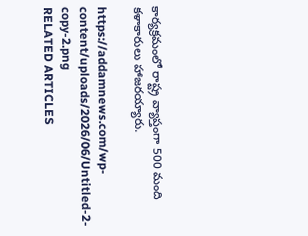కార్యక్రమంలో రాష్ట్ర వ్యాప్తంగా 500 మంది కళాకారులు హాజరయ్యారు.

https://addamnews.com/wp-content/uploads/2026/06/Untitled-2-copy-2.png
RELATED ARTICLES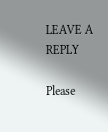LEAVE A REPLY

Please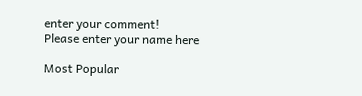enter your comment!
Please enter your name here

Most Popular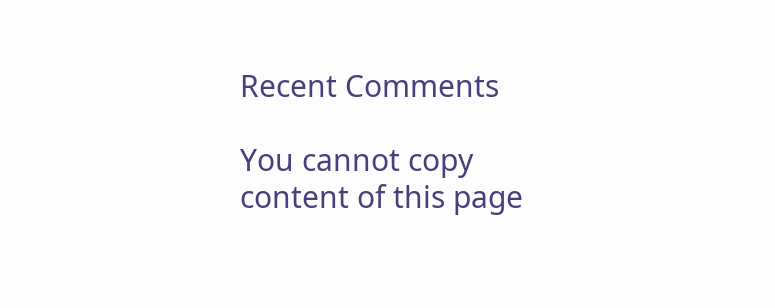Recent Comments

You cannot copy content of this page